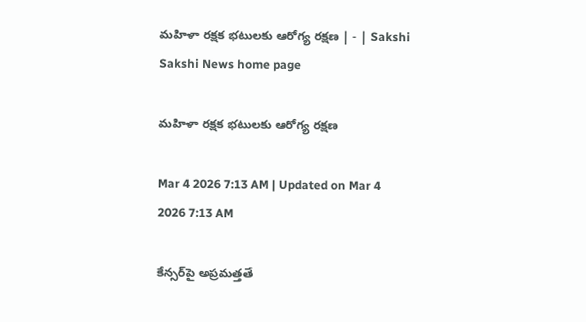మహిళా రక్షక భటులకు ఆరోగ్య రక్షణ | - | Sakshi
Sakshi News home page

మహిళా రక్షక భటులకు ఆరోగ్య రక్షణ

Mar 4 2026 7:13 AM | Updated on Mar 4 2026 7:13 AM

కేన్సర్‌పై అప్రమత్తతే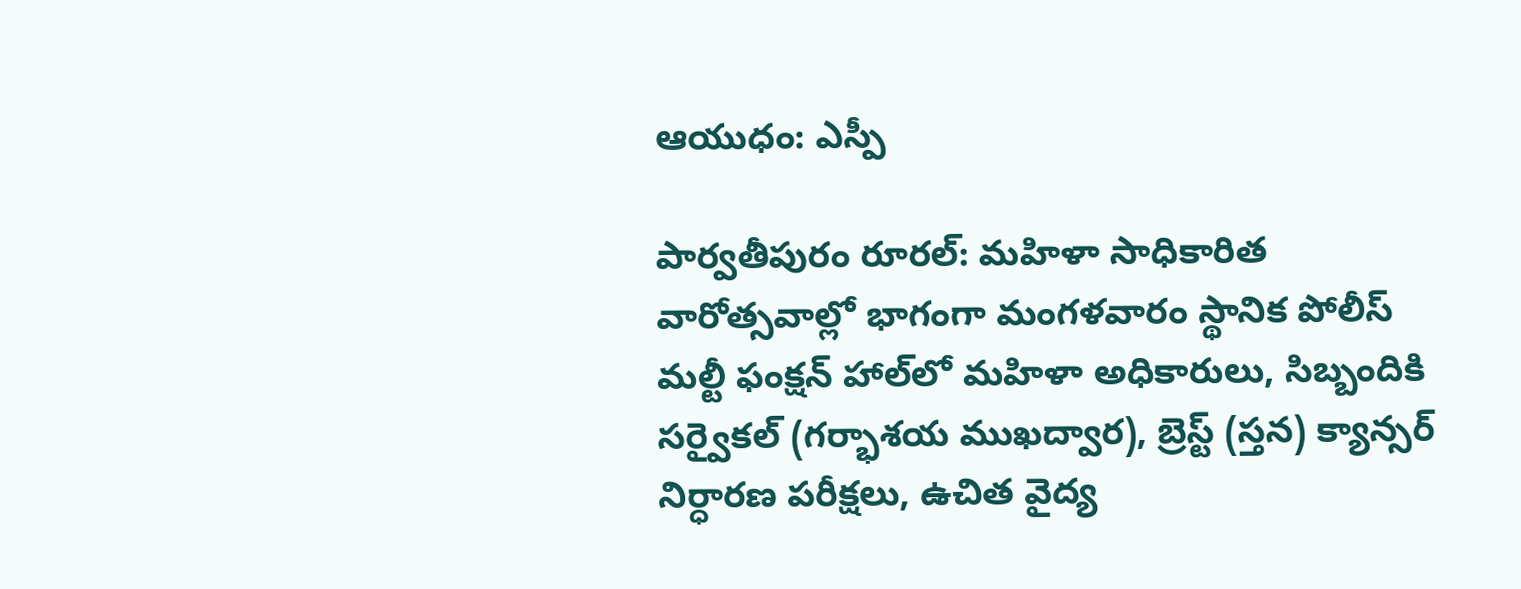ఆయుధం: ఎస్పీ

పార్వతీపురం రూరల్‌: మహిళా సాధికారిత వారోత్సవాల్లో భాగంగా మంగళవారం స్థానిక పోలీస్‌ మల్టీ ఫంక్షన్‌ హాల్‌లో మహిళా అధికారులు, సిబ్బందికి సర్వైకల్‌ (గర్భాశయ ముఖద్వార), బ్రెస్ట్‌ (స్తన) క్యాన్సర్‌ నిర్ధారణ పరీక్షలు, ఉచిత వైద్య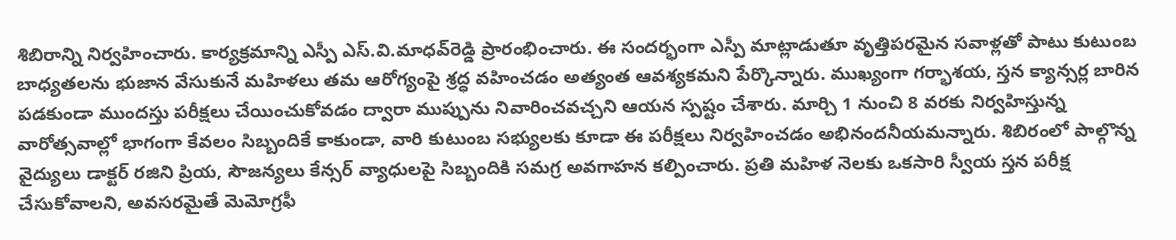శిబిరాన్ని నిర్వహించారు. కార్యక్రమాన్ని ఎస్పీ ఎస్‌.వి.మాధవ్‌రెడ్డి ప్రారంభించారు. ఈ సందర్భంగా ఎస్పీ మాట్లాడుతూ వృత్తిపరమైన సవాళ్లతో పాటు కుటుంబ బాధ్యతలను భుజాన వేసుకునే మహిళలు తమ ఆరోగ్యంపై శ్రద్ధ వహించడం అత్యంత ఆవశ్యకమని పేర్కొన్నారు. ముఖ్యంగా గర్భాశయ, స్తన క్యాన్సర్ల బారిన పడకుండా ముందస్తు పరీక్షలు చేయించుకోవడం ద్వారా ముప్పును నివారించవచ్చని ఆయన స్పష్టం చేశారు. మార్చి 1 నుంచి 8 వరకు నిర్వహిస్తున్న వారోత్సవాల్లో భాగంగా కేవలం సిబ్బందికే కాకుండా, వారి కుటుంబ సభ్యులకు కూడా ఈ పరీక్షలు నిర్వహించడం అభినందనీయమన్నారు. శిబిరంలో పాల్గొన్న వైద్యులు డాక్టర్‌ రజిని ప్రియ, సౌజన్యలు కేన్సర్‌ వ్యాధులపై సిబ్బందికి సమగ్ర అవగాహన కల్పించారు. ప్రతి మహిళ నెలకు ఒకసారి స్వీయ స్తన పరీక్ష చేసుకోవాలని, అవసరమైతే మెమోగ్రఫీ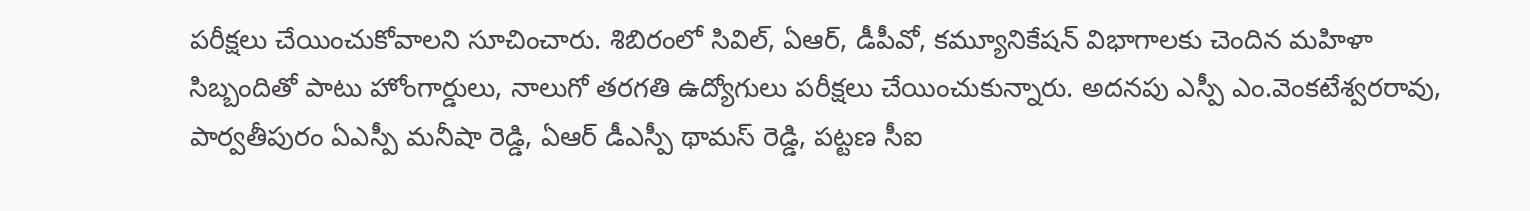పరీక్షలు చేయించుకోవాలని సూచించారు. శిబిరంలో సివిల్‌, ఏఆర్‌, డీపీవో, కమ్యూనికేషన్‌ విభాగాలకు చెందిన మహిళా సిబ్బందితో పాటు హోంగార్డులు, నాలుగో తరగతి ఉద్యోగులు పరీక్షలు చేయించుకున్నారు. అదనపు ఎస్పీ ఎం.వెంకటేశ్వరరావు, పార్వతీపురం ఏఎస్పీ మనీషా రెడ్డి, ఏఆర్‌ డీఎస్పీ థామస్‌ రెడ్డి, పట్టణ సీఐ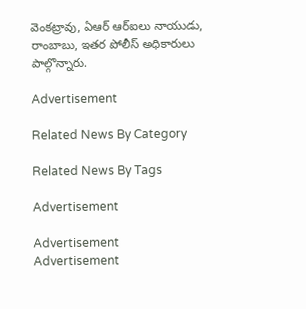వెంకట్రావు, ఏఆర్‌ ఆర్‌ఐలు నాయుడు, రాంబాబు, ఇతర పోలీస్‌ అధికారులు పాల్గొన్నారు.

Advertisement

Related News By Category

Related News By Tags

Advertisement

Advertisement
Advertisement